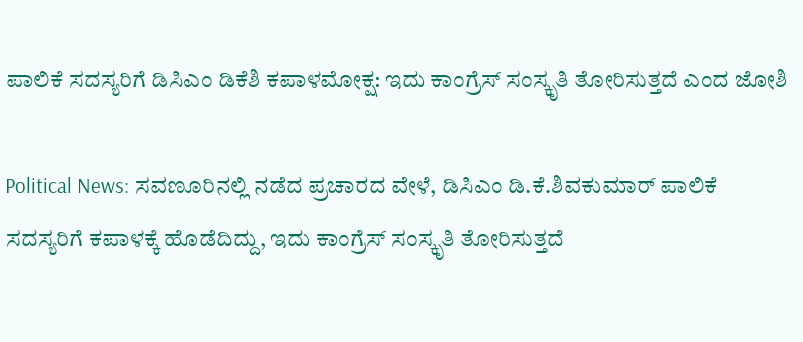ಪಾಲಿಕೆ ಸದಸ್ಯರಿಗೆ ಡಿಸಿಎಂ ಡಿಕೆಶಿ ಕಪಾಳಮೋಕ್ಷ: ಇದು ಕಾಂಗ್ರೆಸ್ ಸಂಸ್ಕೃತಿ ತೋರಿಸುತ್ತದೆ ಎಂದ ಜೋಶಿ

Political News: ಸವಣೂರಿನಲ್ಲಿ ನಡೆದ ಪ್ರಚಾರದ ವೇಳೆ, ಡಿಸಿಎಂ ಡಿ.ಕೆ.ಶಿವಕುಮಾರ್ ಪಾಲಿಕೆ ಸದಸ್ಯರಿಗೆ ಕಪಾಳಕ್ಕೆ ಹೊಡೆದಿದ್ದು, ಇದು ಕಾಂಗ್ರೆಸ್ ಸಂಸ್ಕೃತಿ ತೋರಿಸುತ್ತದೆ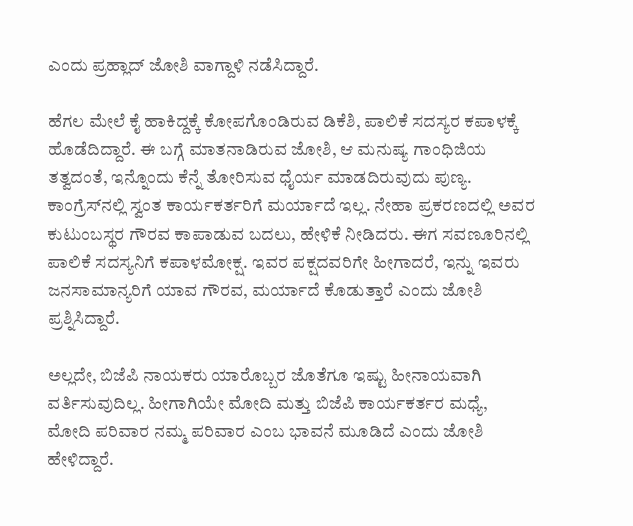ಎಂದು ಪ್ರಹ್ಲಾದ್ ಜೋಶಿ ವಾಗ್ದಾಳಿ ನಡೆಸಿದ್ದಾರೆ.

ಹೆಗಲ ಮೇಲೆ ಕೈ ಹಾಕಿದ್ದಕ್ಕೆ ಕೋಪಗೊಂಡಿರುವ ಡಿಕೆಶಿ, ಪಾಲಿಕೆ ಸದಸ್ಯರ ಕಪಾಳಕ್ಕೆ ಹೊಡೆದಿದ್ದಾರೆ. ಈ ಬಗ್ಗೆ ಮಾತನಾಡಿರುವ ಜೋಶಿ, ಆ ಮನುಷ್ಯ ಗಾಂಧಿಜಿಯ ತತ್ವದಂತೆ, ಇನ್ನೊಂದು ಕೆನ್ನೆ ತೋರಿಸುವ ಧೈರ್ಯ ಮಾಡದಿರುವುದು ಪುಣ್ಯ. ಕಾಂಗ್ರೆಸ್‌ನಲ್ಲಿ ಸ್ವಂತ ಕಾರ್ಯಕರ್ತರಿಗೆ ಮರ್ಯಾದೆ ಇಲ್ಲ. ನೇಹಾ ಪ್ರಕರಣದಲ್ಲಿ ಅವರ ಕುಟುಂಬಸ್ಥರ ಗೌರವ ಕಾಪಾಡುವ ಬದಲು, ಹೇಳಿಕೆ ನೀಡಿದರು. ಈಗ ಸವಣೂರಿನಲ್ಲಿ ಪಾಲಿಕೆ ಸದಸ್ಯನಿಗೆ ಕಪಾಳಮೋಕ್ಷ. ಇವರ ಪಕ್ಷದವರಿಗೇ ಹೀಗಾದರೆ, ಇನ್ನು ಇವರು ಜನಸಾಮಾನ್ಯರಿಗೆ ಯಾವ ಗೌರವ, ಮರ್ಯಾದೆ ಕೊಡುತ್ತಾರೆ ಎಂದು ಜೋಶಿ ಪ್ರಶ್ನಿಸಿದ್ದಾರೆ.

ಅಲ್ಲದೇ, ಬಿಜೆಪಿ ನಾಯಕರು ಯಾರೊಬ್ಬರ ಜೊತೆಗೂ ಇಷ್ಟು ಹೀನಾಯವಾಗಿ ವರ್ತಿಸುವುದಿಲ್ಲ. ಹೀಗಾಗಿಯೇ ಮೋದಿ ಮತ್ತು ಬಿಜೆಪಿ ಕಾರ್ಯಕರ್ತರ ಮಧ್ಯೆ, ಮೋದಿ ಪರಿವಾರ ನಮ್ಮ ಪರಿವಾರ ಎಂಬ ಭಾವನೆ ಮೂಡಿದೆ ಎಂದು ಜೋಶಿ ಹೇಳಿದ್ದಾರೆ.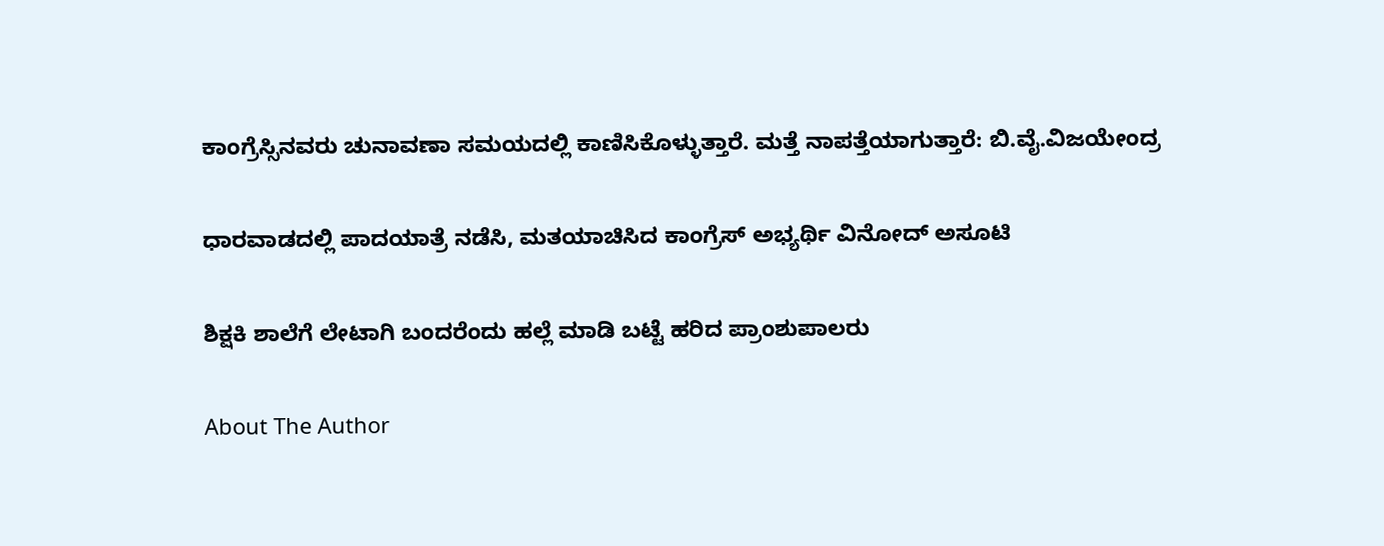ಕಾಂಗ್ರೆಸ್ಸಿನವರು ಚುನಾವಣಾ ಸಮಯದಲ್ಲಿ ಕಾಣಿಸಿಕೊಳ್ಳುತ್ತಾರೆ. ಮತ್ತೆ ನಾಪತ್ತೆಯಾಗುತ್ತಾರೆ: ಬಿ.ವೈ.ವಿಜಯೇಂದ್ರ

ಧಾರವಾಡದಲ್ಲಿ ಪಾದಯಾತ್ರೆ ನಡೆಸಿ, ಮತಯಾಚಿಸಿದ ಕಾಂಗ್ರೆಸ್ ಅಭ್ಯರ್ಥಿ ವಿನೋದ್ ಅಸೂಟಿ

ಶಿಕ್ಷಕಿ ಶಾಲೆಗೆ ಲೇಟಾಗಿ ಬಂದರೆಂದು ಹಲ್ಲೆ ಮಾಡಿ ಬಟ್ಟೆ ಹರಿದ ಪ್ರಾಂಶುಪಾಲರು

About The Author